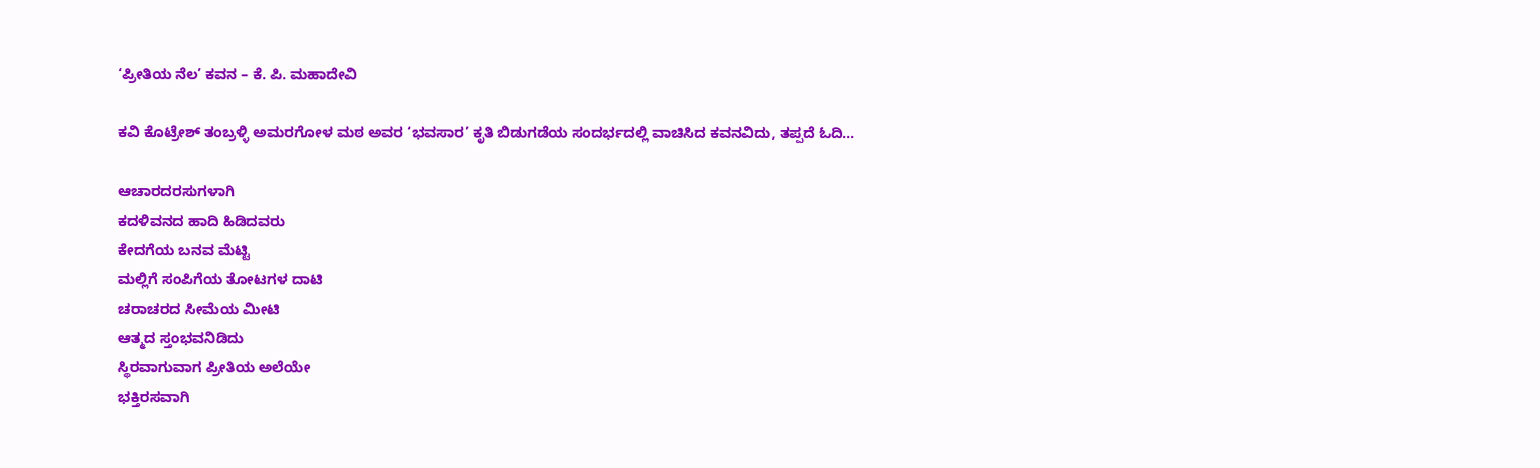‘ಪ್ರೀತಿಯ ನೆಲ’ ಕವನ – ಕೆ‌. ಪಿ. ಮಹಾದೇವಿ

ಕವಿ ಕೊಟ್ರೇಶ್ ತಂಬ್ರಳ್ಳಿ ಅಮರಗೋಳ ಮಠ ಅವರ ‘ಭವಸಾರ’ ಕೃತಿ ಬಿಡುಗಡೆಯ ಸಂದರ್ಭದಲ್ಲಿ ವಾಚಿಸಿದ ಕವನವಿದು, ತಪ್ಪದೆ ಓದಿ…

ಆಚಾರದರಸುಗಳಾಗಿ
ಕದಳಿವನದ ಹಾದಿ ಹಿಡಿದವರು
ಕೇದಗೆಯ ಬನವ ಮೆಟ್ಟಿ
ಮಲ್ಲಿಗೆ ಸಂಪಿಗೆಯ ತೋಟಗಳ ದಾಟಿ
ಚರಾಚರದ ಸೀಮೆಯ ಮೀಟಿ
ಆತ್ಮದ ಸ್ತಂಭವನಿಡಿದು
ಸ್ಥಿರವಾಗುವಾಗ ಪ್ರೀತಿಯ ಅಲೆಯೇ
ಭಕ್ತಿರಸವಾಗಿ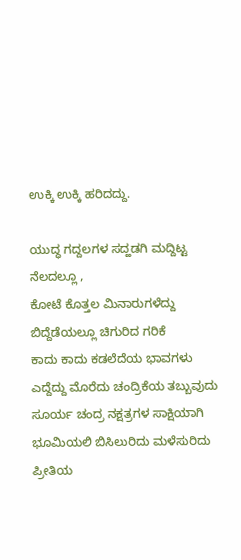ಉಕ್ಕಿ ಉಕ್ಕಿ ಹರಿದದ್ದು.

ಯುದ್ಧ ಗದ್ದಲಗಳ ಸದ್ಹಡಗಿ ಮದ್ದಿಟ್ಟ
ನೆಲದಲ್ಲೂ ,
ಕೋಟೆ ಕೊತ್ತಲ ಮಿನಾರುಗಳೆದ್ದು
ಬಿದ್ದೆಡೆಯಲ್ಲೂ ಚಿಗುರಿದ ಗರಿಕೆ
ಕಾದು ಕಾದು ಕಡಲೆದೆಯ ಭಾವಗಳು
ಎದ್ದೆದ್ದು ಮೊರೆದು ಚಂದ್ರಿಕೆಯ ತಬ್ಬುವುದು
ಸೂರ್ಯ ಚಂದ್ರ ನಕ್ಷತ್ರಗಳ ಸಾಕ್ಷಿಯಾಗಿ
ಭೂಮಿಯಲಿ ಬಿಸಿಲುರಿದು ಮಳೆಸುರಿದು
ಪ್ರೀತಿಯ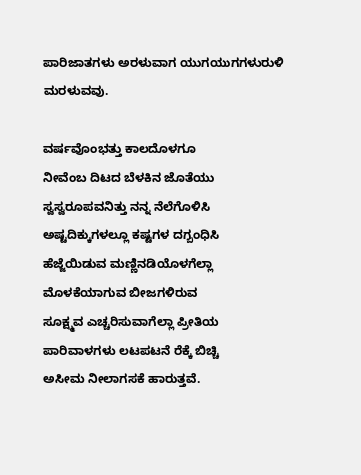ಪಾರಿಜಾತಗಳು ಅರಳುವಾಗ ಯುಗಯುಗಗಳುರುಳಿ ಮರಳುವವು.

ವರ್ಷವೊಂಭತ್ತು ಕಾಲದೊಳಗೂ
ನೀವೆಂಬ ದಿಟದ ಬೆಳಕಿನ ಜೊತೆಯು
ಸ್ವಸ್ವರೂಪವನಿತ್ತು ನನ್ನ ನೆಲೆಗೊಳಿಸಿ
ಅಷ್ಟದಿಕ್ಕುಗಳಲ್ಲೂ ಕಷ್ಟಗಳ ದಗ್ಬಂಧಿಸಿ
ಹೆಜ್ಜೆಯಿಡುವ ಮಣ್ಣಿನಡಿಯೊಳಗೆಲ್ಲಾ
ಮೊಳಕೆಯಾಗುವ ಬೀಜಗಳಿರುವ
ಸೂಕ್ಷ್ಮವ ಎಚ್ಚರಿಸುವಾಗೆಲ್ಲಾ ಪ್ರೀತಿಯ
ಪಾರಿವಾಳಗಳು ಲಟಪಟನೆ ರೆಕ್ಕೆ ಬಿಚ್ಚಿ
ಅಸೀಮ ನೀಲಾಗಸಕೆ ಹಾರುತ್ತವೆ.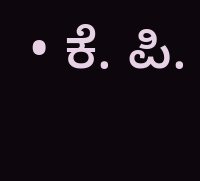• ಕೆ‌. ಪಿ.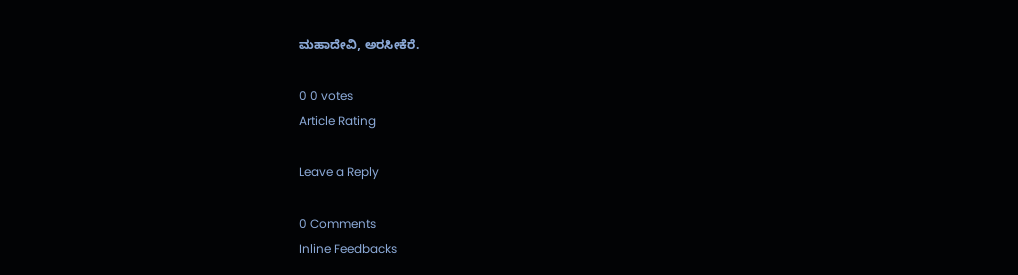ಮಹಾದೇವಿ, ಅರಸೀಕೆರೆ.

0 0 votes
Article Rating

Leave a Reply

0 Comments
Inline Feedbacks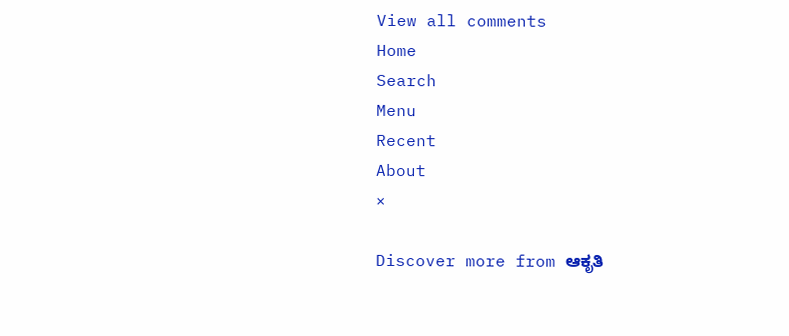View all comments
Home
Search
Menu
Recent
About
×

Discover more from ಆಕೃತಿ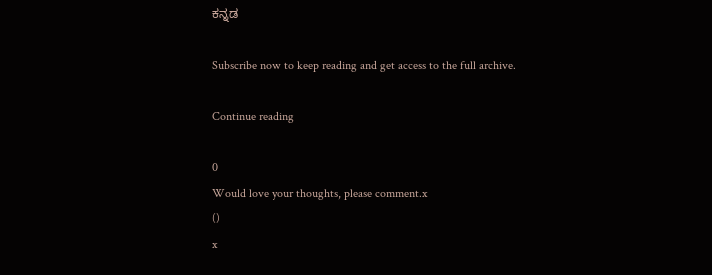ಕನ್ನಡ

Subscribe now to keep reading and get access to the full archive.

Continue reading

0
Would love your thoughts, please comment.x
()
x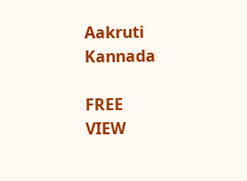Aakruti Kannada

FREE
VIEW